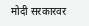मोदी सरकारवर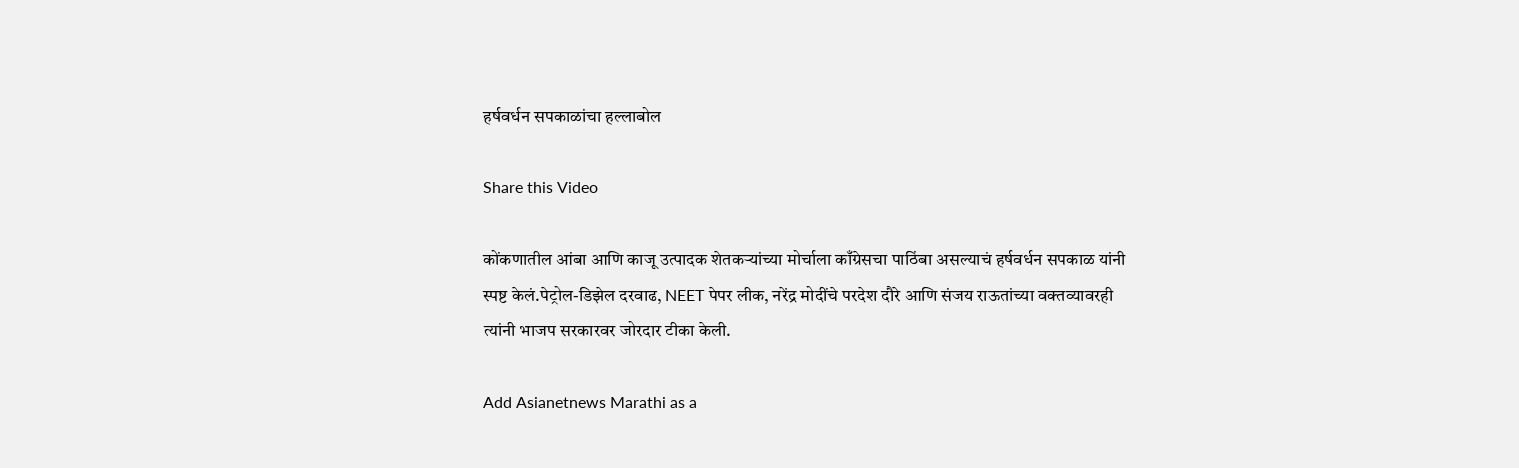हर्षवर्धन सपकाळांचा हल्लाबोल

Share this Video

कोंकणातील आंबा आणि काजू उत्पादक शेतकऱ्यांच्या मोर्चाला काँग्रेसचा पाठिंबा असल्याचं हर्षवर्धन सपकाळ यांनी स्पष्ट केलं.पेट्रोल-डिझेल दरवाढ, NEET पेपर लीक, नरेंद्र मोदींचे परदेश दौरे आणि संजय राऊतांच्या वक्तव्यावरही त्यांनी भाजप सरकारवर जोरदार टीका केली.

Add Asianetnews Marathi as a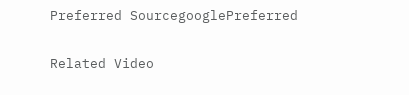Preferred SourcegooglePreferred

Related Video